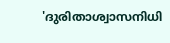'ദുരിതാശ്വാസനിധി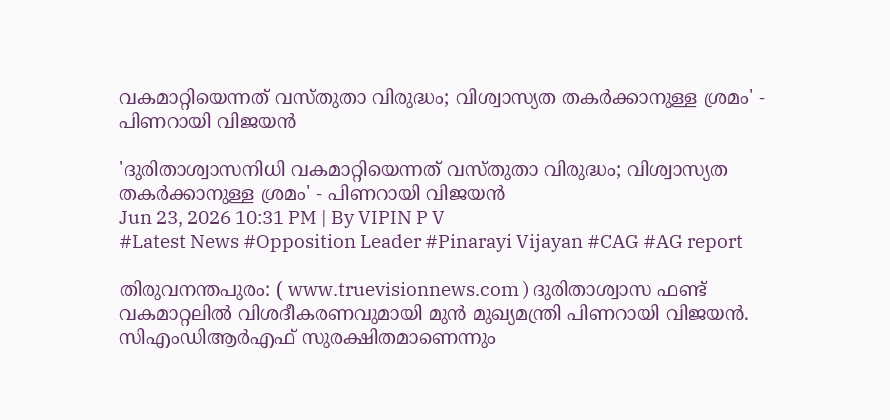വകമാറ്റിയെന്നത് വസ്തുതാ വിരുദ്ധം; വിശ്വാസ്യത തകർക്കാനുള്ള ശ്രമം' - പിണറായി വിജയൻ

'ദുരിതാശ്വാസനിധി വകമാറ്റിയെന്നത് വസ്തുതാ വിരുദ്ധം; വിശ്വാസ്യത തകർക്കാനുള്ള ശ്രമം' - പിണറായി വിജയൻ
Jun 23, 2026 10:31 PM | By VIPIN P V
#Latest News #Opposition Leader #Pinarayi Vijayan #CAG #AG report

തിരുവനന്തപുരം: ( www.truevisionnews.com ) ദുരിതാശ്വാസ ഫണ്ട് വകമാറ്റലില്‍ വിശദീകരണവുമായി മുന്‍ മുഖ്യമന്ത്രി പിണറായി വിജയൻ. സിഎംഡിആർഎഫ് സുരക്ഷിതമാണെന്നും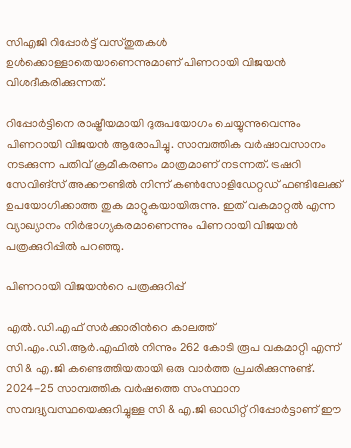സിഎജി റിപ്പോർട്ട് വസ്തുതകൾ ഉൾക്കൊള്ളാതെയാണെന്നുമാണ് പിണറായി വിജയൻ വിശദീകരിക്കുന്നത്.

റിപ്പോർട്ടിനെ രാഷ്ട്രീയമായി ദുരുപയോഗം ചെയ്യുന്നുവെന്നും പിണറായി വിജയൻ ആരോപിച്ചു. സാമ്പത്തിക വർഷാവസാനം നടക്കുന്ന പതിവ് ക്രമീകരണം മാത്രമാണ് നടന്നത്. ട്രഷറി സേവിങ്സ് അക്കൗണ്ടിൽ നിന്ന് കൺസോളിഡേറ്റഡ് ഫണ്ടിലേക്ക് ഉപയോഗിക്കാത്ത തുക മാറ്റുകയായിരുന്നു. ഇത് വകമാറ്റൽ എന്ന വ്യാഖ്യാനം നിർഭാഗ്യകരമാണെന്നും പിണറായി വിജയൻ പത്രക്കുറിപ്പില്‍ പറഞ്ഞു.

പിണറായി വിജയന്‍റെ പത്രക്കുറിപ്പ്

എല്‍.ഡി.എഫ് സര്‍ക്കാരിന്‍റെ കാലത്ത് സി.എം.ഡി.ആര്‍.എഫില്‍ നിന്നും 262 കോടി രൂപ വകമാറ്റി എന്ന് സി & എ.ജി കണ്ടെത്തിയതായി ഒരു വാര്‍ത്ത പ്രചരിക്കുന്നുണ്ട്. 2024-25 സാമ്പത്തിക വര്‍ഷത്തെ സംസ്ഥാന സമ്പദ്വ്യവസ്ഥയെക്കുറിച്ചുള്ള സി & എ.ജി ഓഡിറ്റ് റിപ്പോര്‍ട്ടാണ് ഈ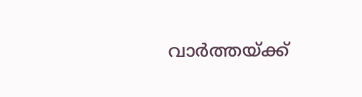വാര്‍ത്തയ്ക്ക്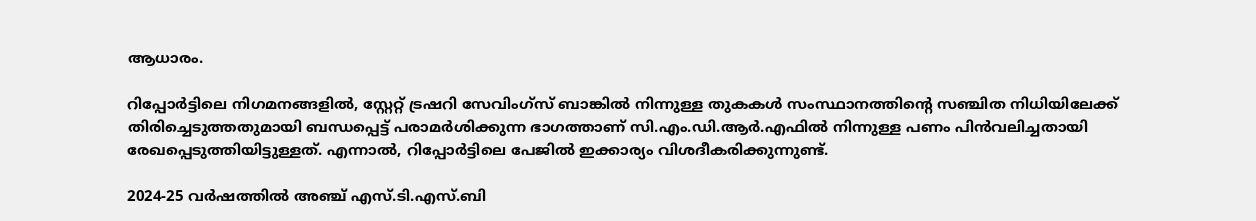ആധാരം.

റിപ്പോര്‍ട്ടിലെ നിഗമനങ്ങളില്‍, സ്റ്റേറ്റ് ട്രഷറി സേവിംഗ്സ് ബാങ്കില്‍ നിന്നുള്ള തുകകള്‍ സംസ്ഥാനത്തിന്‍റെ സഞ്ചിത നിധിയിലേക്ക് തിരിച്ചെടുത്തതുമായി ബന്ധപ്പെട്ട് പരാമര്‍ശിക്കുന്ന ഭാഗത്താണ് സി.എം.ഡി.ആര്‍.എഫില്‍ നിന്നുള്ള പണം പിന്‍വലിച്ചതായി രേഖപ്പെടുത്തിയിട്ടുള്ളത്. എന്നാല്‍, റിപ്പോര്‍ട്ടിലെ പേജില്‍ ഇക്കാര്യം വിശദീകരിക്കുന്നുണ്ട്.

2024-25 വര്‍ഷത്തില്‍ അഞ്ച് എസ്.ടി.എസ്.ബി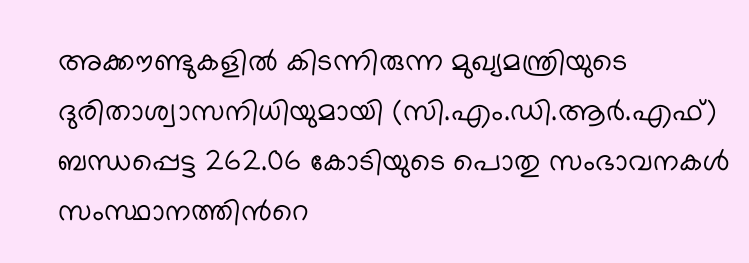അക്കൗണ്ടുകളില്‍ കിടന്നിരുന്ന മുഖ്യമന്ത്രിയുടെ ദുരിതാശ്വാസനിധിയുമായി (സി.എം.ഡി.ആര്‍.എഫ്) ബന്ധപ്പെട്ട 262.06 കോടിയുടെ പൊതു സംഭാവനകള്‍ സംസ്ഥാനത്തിന്‍റെ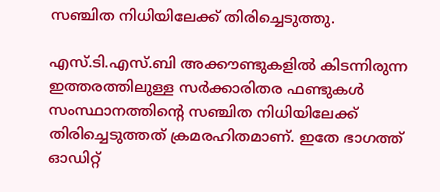സഞ്ചിത നിധിയിലേക്ക് തിരിച്ചെടുത്തു.

എസ്.ടി.എസ്.ബി അക്കൗണ്ടുകളില്‍ കിടന്നിരുന്ന ഇത്തരത്തിലുള്ള സര്‍ക്കാരിതര ഫണ്ടുകള്‍ സംസ്ഥാനത്തിന്‍റെ സഞ്ചിത നിധിയിലേക്ക് തിരിച്ചെടുത്തത് ക്രമരഹിതമാണ്. ഇതേ ഭാഗത്ത് ഓഡിറ്റ്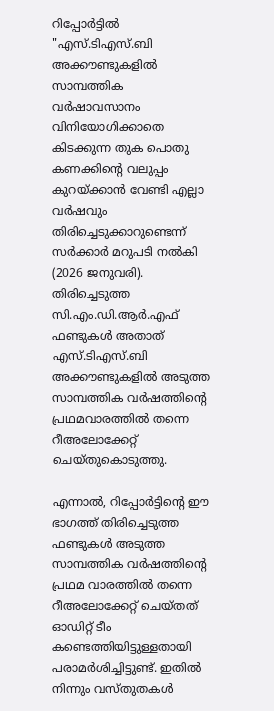റിപ്പോര്‍ട്ടില്‍ "എസ്.ടിഎസ്.ബി അക്കൗണ്ടുകളില്‍ സാമ്പത്തിക വര്‍ഷാവസാനം വിനിയോഗിക്കാതെ കിടക്കുന്ന തുക പൊതു കണക്കിന്‍റെ വലുപ്പം കുറയ്ക്കാന്‍ വേണ്ടി എല്ലാ വര്‍ഷവും തിരിച്ചെടുക്കാറുണ്ടെന്ന് സര്‍ക്കാര്‍ മറുപടി നല്‍കി (2026 ജനുവരി). തിരിച്ചെടുത്ത സി.എം.ഡി.ആര്‍.എഫ് ഫണ്ടുകള്‍ അതാത് എസ്.ടിഎസ്.ബി അക്കൗണ്ടുകളില്‍ അടുത്ത സാമ്പത്തിക വര്‍ഷത്തിന്‍റെ പ്രഥമവാരത്തില്‍ തന്നെ റീഅലോക്കേറ്റ് ചെയ്തുകൊടുത്തു.

എന്നാല്‍, റിപ്പോര്‍ട്ടിന്‍റെ ഈ ഭാഗത്ത് തിരിച്ചെടുത്ത ഫണ്ടുകള്‍ അടുത്ത സാമ്പത്തിക വര്‍ഷത്തിന്‍റെ പ്രഥമ വാരത്തില്‍ തന്നെ റീഅലോക്കേറ്റ് ചെയ്തത് ഓഡിറ്റ് ടീം കണ്ടെത്തിയിട്ടുള്ളതായി പരാമര്‍ശിച്ചിട്ടുണ്ട്. ഇതില്‍ നിന്നും വസ്തുതകള്‍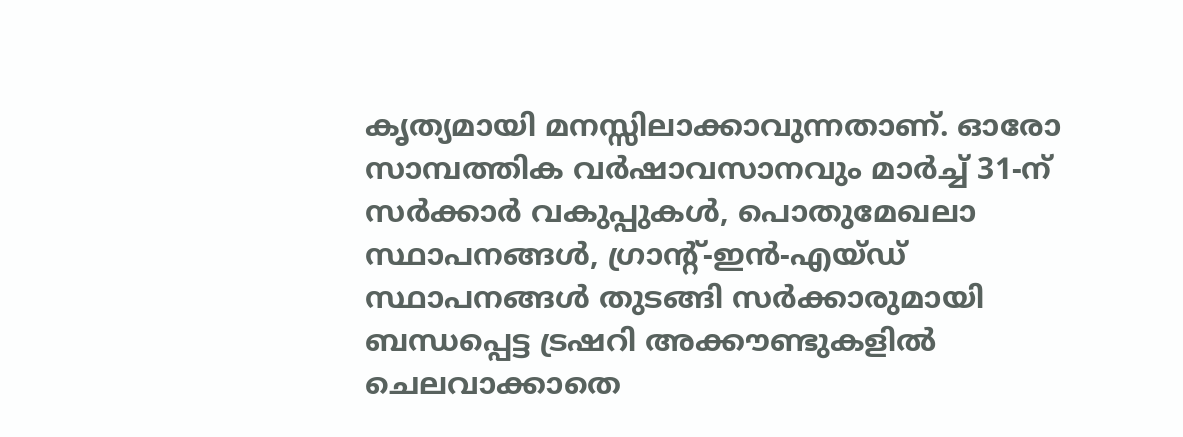കൃത്യമായി മനസ്സിലാക്കാവുന്നതാണ്. ഓരോ സാമ്പത്തിക വര്‍ഷാവസാനവും മാര്‍ച്ച് 31-ന് സര്‍ക്കാര്‍ വകുപ്പുകള്‍, പൊതുമേഖലാ സ്ഥാപനങ്ങള്‍, ഗ്രാന്‍റ്-ഇന്‍-എയ്ഡ് സ്ഥാപനങ്ങള്‍ തുടങ്ങി സര്‍ക്കാരുമായി ബന്ധപ്പെട്ട ട്രഷറി അക്കൗണ്ടുകളില്‍ ചെലവാക്കാതെ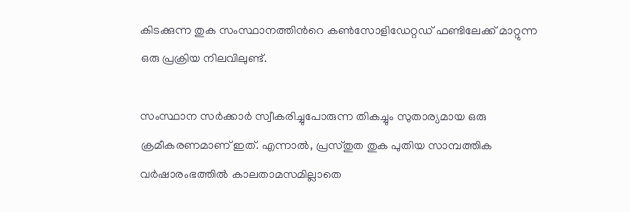കിടക്കുന്ന തുക സംസ്ഥാനത്തിന്‍റെ കണ്‍സോളിഡേറ്റഡ് ഫണ്ടിലേക്ക് മാറ്റുന്ന ഒരു പ്രക്രിയ നിലവിലുണ്ട്.

സംസ്ഥാന സര്‍ക്കാര്‍ സ്വീകരിച്ചുപോരുന്ന തികച്ചും സുതാര്യമായ ഒരു ക്രമീകരണമാണ് ഇത്. എന്നാല്‍, പ്രസ്തുത തുക പുതിയ സാമ്പത്തിക വര്‍ഷാരംഭത്തില്‍ കാലതാമസമില്ലാതെ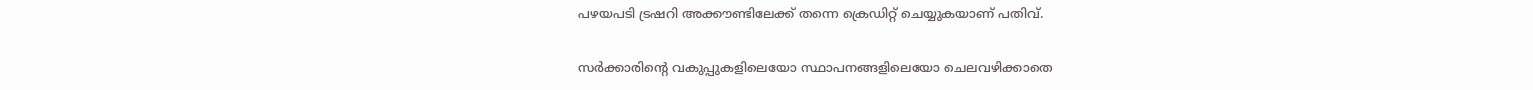പഴയപടി ട്രഷറി അക്കൗണ്ടിലേക്ക് തന്നെ ക്രെഡിറ്റ് ചെയ്യുകയാണ് പതിവ്.

സര്‍ക്കാരിന്‍റെ വകുപ്പുകളിലെയോ സ്ഥാപനങ്ങളിലെയോ ചെലവഴിക്കാതെ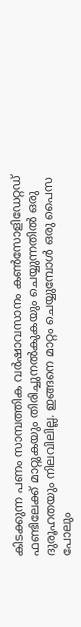കിടക്കുന്ന പണം സാമ്പത്തിക വര്‍ഷാവസാനം കണ്‍സോളിഡേറ്റഡ് ഫണ്ടിലേക്ക് മാറ്റുകയും തിരിച്ചുനല്‍കുകയും ചെയ്യുന്നതില്‍ ഒരു ദുരൂഹതയും നിലവിലില്ല. ഇങ്ങനെ മാറ്റം ചെയ്യുമ്പോള്‍ ഒരു പൈസ പോലും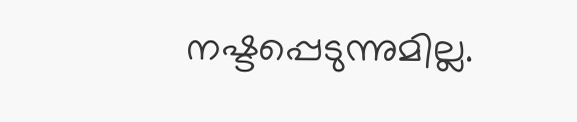നഷ്ടപ്പെടുന്നുമില്ല.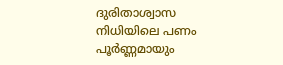ദുരിതാശ്വാസ നിധിയിലെ പണം പൂര്‍ണ്ണമായും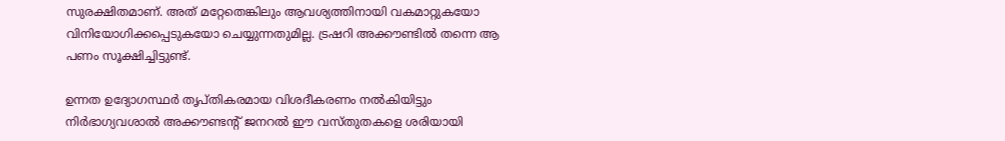സുരക്ഷിതമാണ്. അത് മറ്റേതെങ്കിലും ആവശ്യത്തിനായി വകമാറ്റുകയോ വിനിയോഗിക്കപ്പെടുകയോ ചെയ്യുന്നതുമില്ല. ട്രഷറി അക്കൗണ്ടില്‍ തന്നെ ആ പണം സൂക്ഷിച്ചിട്ടുണ്ട്.

ഉന്നത ഉദ്യോഗസ്ഥര്‍ തൃപ്തികരമായ വിശദീകരണം നല്‍കിയിട്ടും നിര്‍ഭാഗ്യവശാല്‍ അക്കൗണ്ടന്‍റ് ജനറല്‍ ഈ വസ്തുതകളെ ശരിയായി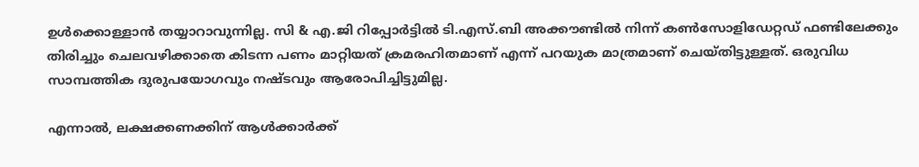ഉള്‍ക്കൊള്ളാന്‍ തയ്യാറാവുന്നില്ല. സി & എ.ജി റിപ്പോര്‍ട്ടില്‍ ടി.എസ്.ബി അക്കൗണ്ടില്‍ നിന്ന് കണ്‍സോളിഡേറ്റഡ് ഫണ്ടിലേക്കും തിരിച്ചും ചെലവഴിക്കാതെ കിടന്ന പണം മാറ്റിയത് ക്രമരഹിതമാണ് എന്ന് പറയുക മാത്രമാണ് ചെയ്തിട്ടുള്ളത്. ഒരുവിധ സാമ്പത്തിക ദുരുപയോഗവും നഷ്ടവും ആരോപിച്ചിട്ടുമില്ല.

എന്നാല്‍, ലക്ഷക്കണക്കിന് ആള്‍ക്കാര്‍ക്ക്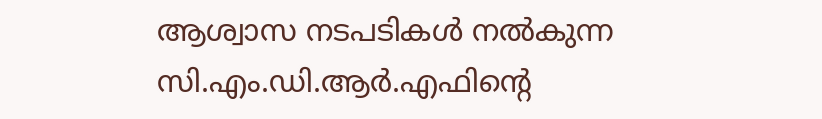ആശ്വാസ നടപടികള്‍ നല്‍കുന്ന സി.എം.ഡി.ആര്‍.എഫിന്‍റെ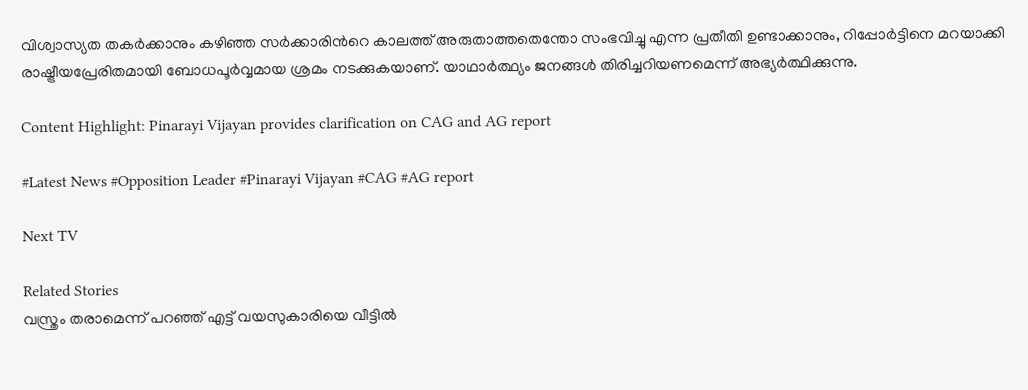വിശ്വാസ്യത തകര്‍ക്കാനും കഴിഞ്ഞ സര്‍ക്കാരിന്‍റെ കാലത്ത് അരുതാത്തതെന്തോ സംഭവിച്ചു എന്ന പ്രതീതി ഉണ്ടാക്കാനും, റിപ്പോര്‍ട്ടിനെ മറയാക്കി രാഷ്ട്രീയപ്രേരിതമായി ബോധപൂര്‍വ്വമായ ശ്രമം നടക്കുകയാണ്. യാഥാര്‍ത്ഥ്യം ജനങ്ങള്‍ തിരിച്ചറിയണമെന്ന് അഭ്യര്‍ത്ഥിക്കുന്നു.

Content Highlight: Pinarayi Vijayan provides clarification on CAG and AG report

#Latest News #Opposition Leader #Pinarayi Vijayan #CAG #AG report

Next TV

Related Stories
വസ്ത്രം തരാമെന്ന് പറഞ്ഞ് എട്ട് വയസുകാരിയെ വീട്ടിൽ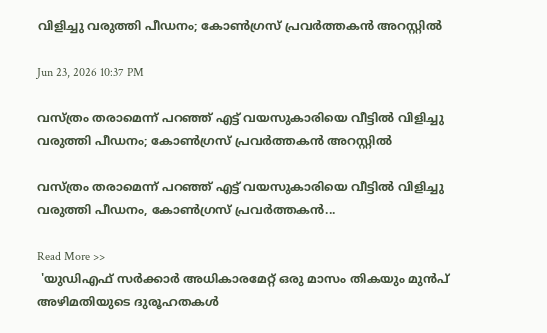വിളിച്ചു വരുത്തി പീഡനം; കോൺഗ്രസ് പ്രവർത്തകൻ അറസ്റ്റിൽ

Jun 23, 2026 10:37 PM

വസ്ത്രം തരാമെന്ന് പറഞ്ഞ് എട്ട് വയസുകാരിയെ വീട്ടിൽ വിളിച്ചു വരുത്തി പീഡനം; കോൺഗ്രസ് പ്രവർത്തകൻ അറസ്റ്റിൽ

വസ്ത്രം തരാമെന്ന് പറഞ്ഞ് എട്ട് വയസുകാരിയെ വീട്ടിൽ വിളിച്ചു വരുത്തി പീഡനം, കോൺഗ്രസ് പ്രവർത്തകൻ...

Read More >>
 'യുഡിഎഫ് സർക്കാർ അധികാരമേറ്റ് ഒരു മാസം തികയും മുൻപ് അഴിമതിയുടെ ദുരൂഹതകൾ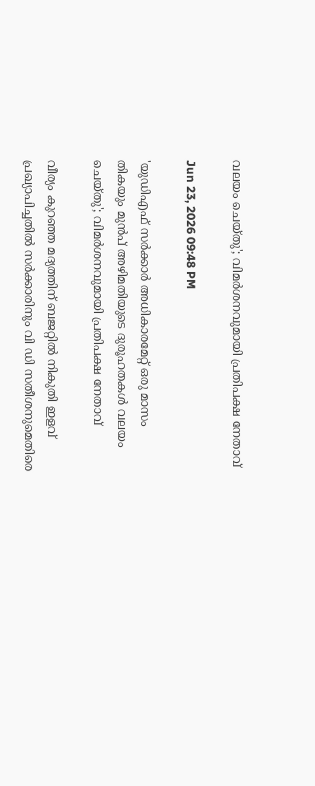വലയം ചെയ്‌തു'; വിമർശനവുമായി പ്രതിപക്ഷ നേതാവ്

Jun 23, 2026 09:48 PM

'യുഡിഎഫ് സർക്കാർ അധികാരമേറ്റ് ഒരു മാസം തികയും മുൻപ് അഴിമതിയുടെ ദുരൂഹതകൾ വലയം ചെയ്‌തു'; വിമർശനവുമായി പ്രതിപക്ഷ നേതാവ്

വീര്യം കുറഞ്ഞ മദ്യത്തിന് ബജറ്റിൽ നികുതി ഇളവ് പ്രഖ്യാപിച്ചതിൽ സർക്കാരിനും വി ഡി സതീശനുമെതിരെ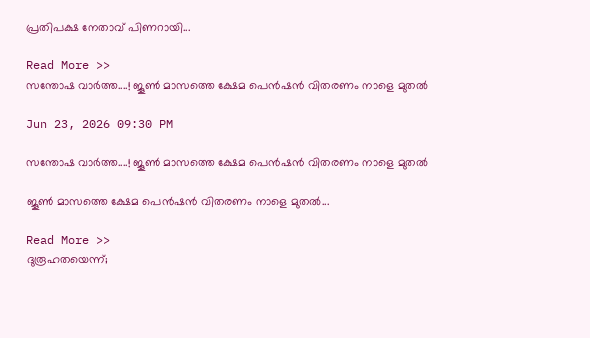പ്രതിപക്ഷ നേതാവ് പിണറായി...

Read More >>
സന്തോഷ വാർത്ത....! ജൂണ്‍ മാസത്തെ ക്ഷേമ പെന്‍ഷന്‍ വിതരണം നാളെ മുതല്‍

Jun 23, 2026 09:30 PM

സന്തോഷ വാർത്ത....! ജൂണ്‍ മാസത്തെ ക്ഷേമ പെന്‍ഷന്‍ വിതരണം നാളെ മുതല്‍

ജൂണ്‍ മാസത്തെ ക്ഷേമ പെന്‍ഷന്‍ വിതരണം നാളെ മുതല്‍...

Read More >>
ദുരൂഹതയെന്ന്;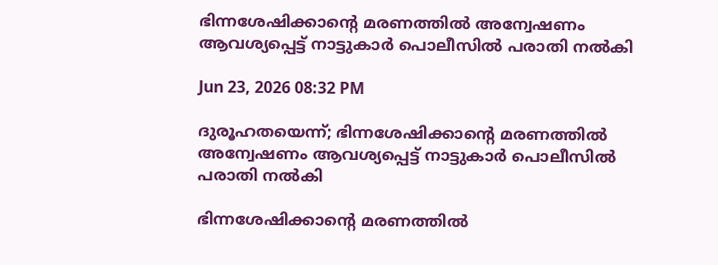ഭിന്നശേഷിക്കാൻ്റെ മരണത്തിൽ അന്വേഷണം ആവശ്യപ്പെട്ട് നാട്ടുകാർ പൊലീസിൽ പരാതി നൽകി

Jun 23, 2026 08:32 PM

ദുരൂഹതയെന്ന്; ഭിന്നശേഷിക്കാൻ്റെ മരണത്തിൽ അന്വേഷണം ആവശ്യപ്പെട്ട് നാട്ടുകാർ പൊലീസിൽ പരാതി നൽകി

ഭിന്നശേഷിക്കാൻ്റെ മരണത്തിൽ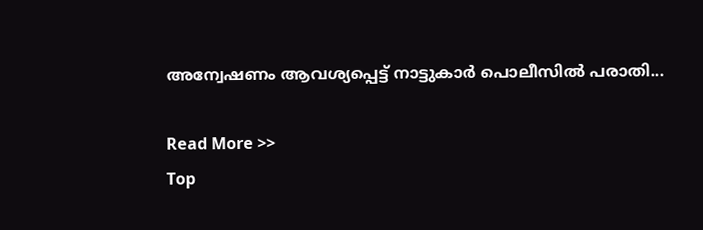അന്വേഷണം ആവശ്യപ്പെട്ട് നാട്ടുകാർ പൊലീസിൽ പരാതി...

Read More >>
Top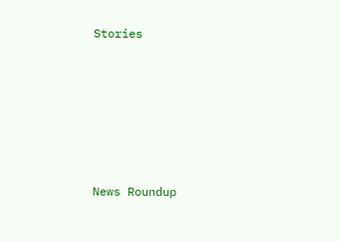Stories










News Roundup